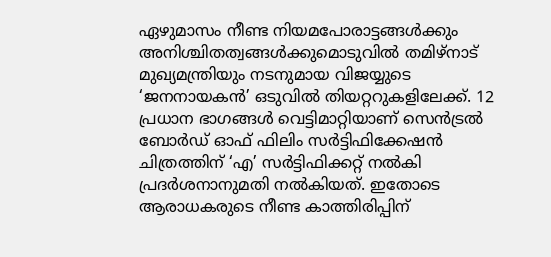ഏഴുമാസം നീണ്ട നിയമപോരാട്ടങ്ങൾക്കും അനിശ്ചിതത്വങ്ങൾക്കുമൊടുവിൽ തമിഴ്നാട് മുഖ്യമന്ത്രിയും നടനുമായ വിജയ്യുടെ ‘ജനനായകൻ’ ഒടുവിൽ തിയറ്ററുകളിലേക്ക്. 12 പ്രധാന ഭാഗങ്ങൾ വെട്ടിമാറ്റിയാണ് സെൻട്രൽ ബോർഡ് ഓഫ് ഫിലിം സർട്ടിഫിക്കേഷൻ ചിത്രത്തിന് ‘എ’ സർട്ടിഫിക്കറ്റ് നൽകി പ്രദർശനാനുമതി നൽകിയത്. ഇതോടെ ആരാധകരുടെ നീണ്ട കാത്തിരിപ്പിന്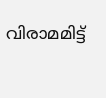വിരാമമിട്ട്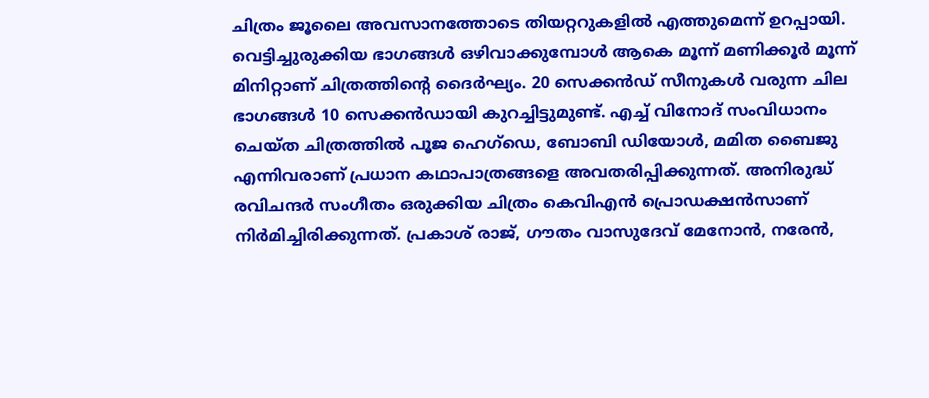ചിത്രം ജൂലൈ അവസാനത്തോടെ തിയറ്ററുകളിൽ എത്തുമെന്ന് ഉറപ്പായി.
വെട്ടിച്ചുരുക്കിയ ഭാഗങ്ങൾ ഒഴിവാക്കുമ്പോൾ ആകെ മൂന്ന് മണിക്കൂർ മൂന്ന് മിനിറ്റാണ് ചിത്രത്തിൻ്റെ ദൈർഘ്യം. 20 സെക്കൻഡ് സീനുകൾ വരുന്ന ചില ഭാഗങ്ങൾ 10 സെക്കൻഡായി കുറച്ചിട്ടുമുണ്ട്. എച്ച് വിനോദ് സംവിധാനം ചെയ്ത ചിത്രത്തിൽ പൂജ ഹെഗ്ഡെ, ബോബി ഡിയോൾ, മമിത ബൈജു എന്നിവരാണ് പ്രധാന കഥാപാത്രങ്ങളെ അവതരിപ്പിക്കുന്നത്. അനിരുദ്ധ് രവിചന്ദർ സംഗീതം ഒരുക്കിയ ചിത്രം കെവിഎൻ പ്രൊഡക്ഷൻസാണ് നിർമിച്ചിരിക്കുന്നത്. പ്രകാശ് രാജ്, ഗൗതം വാസുദേവ് മേനോൻ, നരേൻ,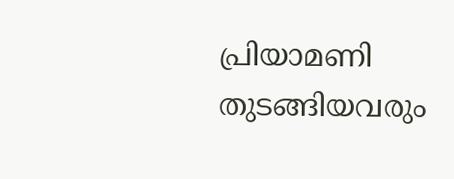പ്രിയാമണി തുടങ്ങിയവരും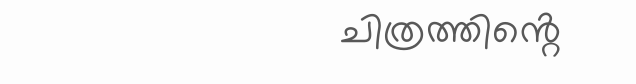ചിത്രത്തിൻ്റെ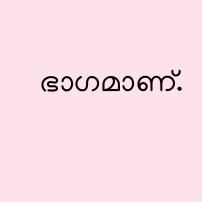ഭാഗമാണ്.